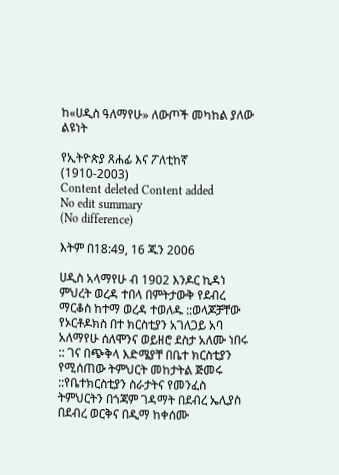ከ«ሀዲስ ዓለማየሁ» ለውጦች መካከል ያለው ልዩነት

የኢትዮጵያ ጸሐፊ እና ፖለቲከኛ (1910-2003)
Content deleted Content added
No edit summary
(No difference)

እትም በ18:49, 16 ጁን 2006

ሀዲስ አላማየሁ ብ 1902 እንዶር ኪዳነ ምህረት ወረዳ ተበላ በምትታውቅ የደብረ ማርቆስ ከተማ ወረዳ ተወለዱ ::ወላጆቻቸው የኦርቶዶክስ በተ ክርስቲያን አገለጋይ አባ አለማየሁ ሰለሞንና ወይዘሮ ደስታ አለሙ ነበሩ :: ገና በጭቅላ እድሜያቸ በቤተ ክርስቲያን የሚሰጠው ትምህርት መከታትል ጅመሩ ::የቤተክርስቲያን ስራታትና የመንፈስ ትምህርትን በጎጃም ገዳማት በደብረ ኤሊያስ በደብረ ወርቅና በዲማ ከቀሰሙ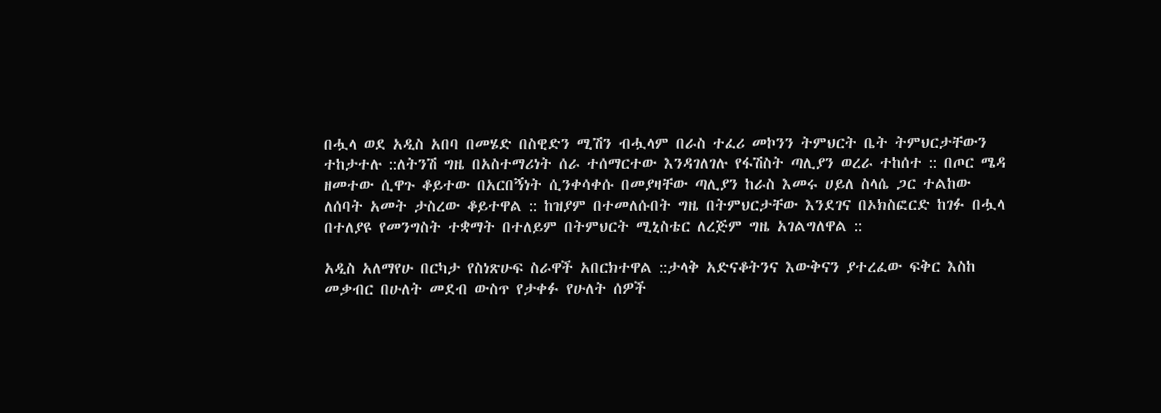በሗላ ወደ አዲስ አበባ በመሄድ በስዊድን ሚሽን ብሗላም በራስ ተፈሪ መኮንን ትምህርት ቤት ትምህርታቸውን ተከታተሉ ::ለትንሽ ግዜ በአስተማሪነት ሰራ ተሰማርተው እንዳገለገሉ የፋሽስት ጣሊያን ወረራ ተከሰተ :: በጦር ሜዳ ዘመተው ሲዋጉ ቆይተው በአርበኝነት ሲንቀሳቀሱ በመያዛቸው ጣሊያን ከራስ እመሩ ሀይለ ስላሴ ጋር ተልከው ለሰባት አመት ታስረው ቆይተዋል :: ከዝያም በተመለሱበት ግዜ በትምህርታቸው እንደገና በኦክስፎርድ ከገፉ በሗላ በተለያዩ የመንግስት ተቋማት በተለይም በትምህርት ሚኒስቴር ለረጅም ግዜ አገልግለዋል ::

አዲስ አለማየሁ በርካታ የስነጽሁፍ ስራዋች አበርክተዋል ::ታላቅ አድናቆትንና እውቅናን ያተረፈው ፍቅር እስከ መቃብር በሁለት መደብ ውስጥ የታቀፉ የሁለት ሰዎች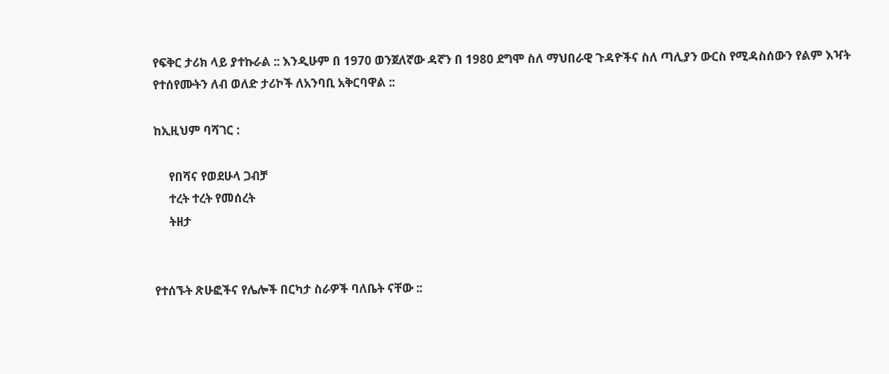የፍቅር ታሪክ ላይ ያተኩራል :: እንዲሁም በ 1970 ወንጀለኛው ዳኛን በ 1980 ደግሞ ስለ ማህበራዊ ጉዳዮችና ስለ ጣሊያን ውርስ የሚዳስሰውን የልም እዣት የተሰየሙትን ለብ ወለድ ታሪኮች ለአንባቢ አቅርባዋል ::

ከኢዚህም ባሻገር :

     የበሻና የወደሁላ ጋብቻ
     ተረት ተረት የመሰረት
     ትዘታ


የተሰኙት ጽሁፎችና የሌሎች በርካታ ስራዎች ባለቤት ናቸው ::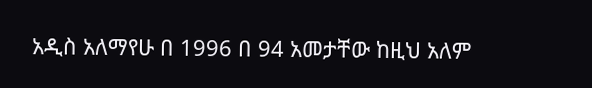አዲስ አለማየሁ በ 1996 በ 94 አመታቸው ከዚህ አለም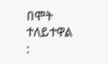በሞት ተለይተዋል :